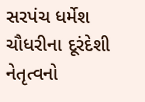સરપંચ ધર્મેશ ચૌધરીના દૂરંદેશી નેતૃત્વનો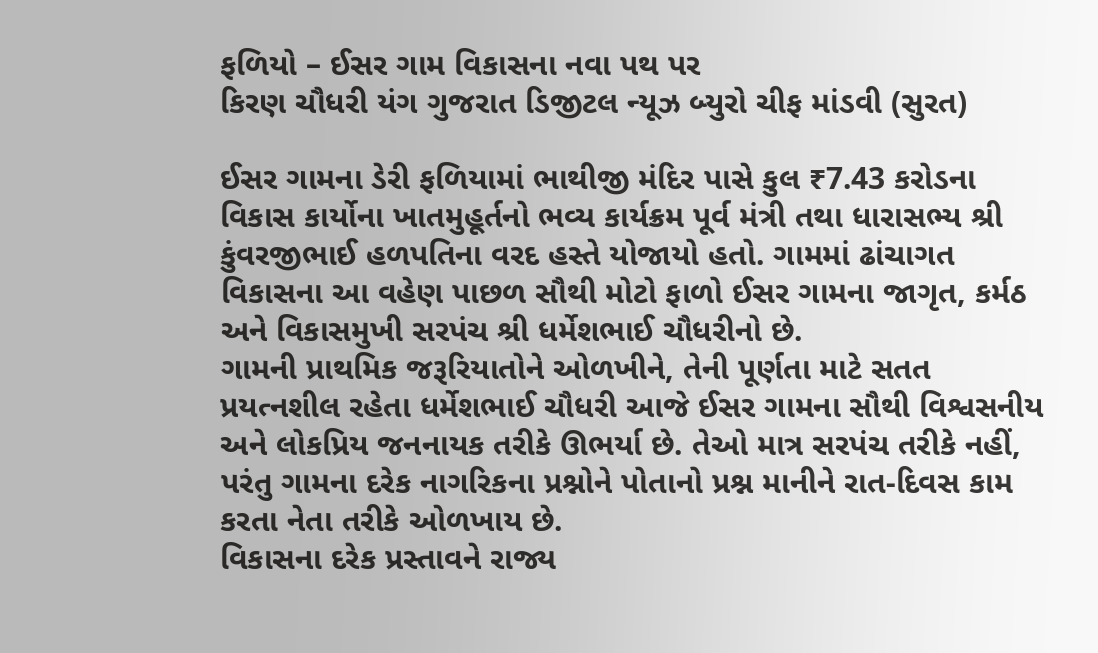ફળિયો – ઈસર ગામ વિકાસના નવા પથ પર
કિરણ ચૌધરી યંગ ગુજરાત ડિજીટલ ન્યૂઝ બ્યુરો ચીફ માંડવી (સુરત)

ઈસર ગામના ડેરી ફળિયામાં ભાથીજી મંદિર પાસે કુલ ₹7.43 કરોડના વિકાસ કાર્યોના ખાતમુહૂર્તનો ભવ્ય કાર્યક્રમ પૂર્વ મંત્રી તથા ધારાસભ્ય શ્રી કુંવરજીભાઈ હળપતિના વરદ હસ્તે યોજાયો હતો. ગામમાં ઢાંચાગત વિકાસના આ વહેણ પાછળ સૌથી મોટો ફાળો ઈસર ગામના જાગૃત, કર્મઠ અને વિકાસમુખી સરપંચ શ્રી ધર્મેશભાઈ ચૌધરીનો છે.
ગામની પ્રાથમિક જરૂરિયાતોને ઓળખીને, તેની પૂર્ણતા માટે સતત પ્રયત્નશીલ રહેતા ધર્મેશભાઈ ચૌધરી આજે ઈસર ગામના સૌથી વિશ્વસનીય અને લોકપ્રિય જનનાયક તરીકે ઊભર્યા છે. તેઓ માત્ર સરપંચ તરીકે નહીં, પરંતુ ગામના દરેક નાગરિકના પ્રશ્નોને પોતાનો પ્રશ્ન માનીને રાત-દિવસ કામ કરતા નેતા તરીકે ઓળખાય છે.
વિકાસના દરેક પ્રસ્તાવને રાજ્ય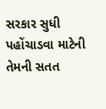સરકાર સુધી પહોંચાડવા માટેની તેમની સતત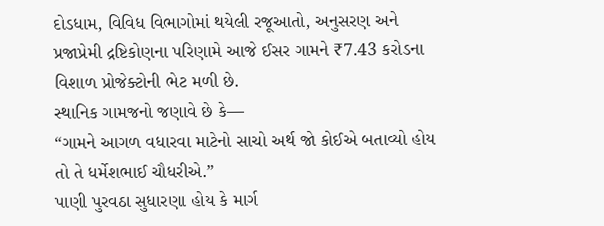દોડધામ, વિવિધ વિભાગોમાં થયેલી રજૂઆતો, અનુસરણ અને પ્રજાપ્રેમી દ્રષ્ટિકોણના પરિણામે આજે ઈસર ગામને ₹7.43 કરોડના વિશાળ પ્રોજેક્ટોની ભેટ મળી છે.
સ્થાનિક ગામજનો જણાવે છે કે—
“ગામને આગળ વધારવા માટેનો સાચો અર્થ જો કોઈએ બતાવ્યો હોય તો તે ધર્મેશભાઈ ચૌધરીએ.”
પાણી પુરવઠા સુધારણા હોય કે માર્ગ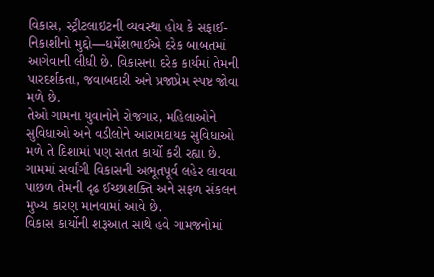વિકાસ, સ્ટ્રીટલાઇટની વ્યવસ્થા હોય કે સફાઈ-નિકાશીનો મુદ્દો—ધર્મેશભાઈએ દરેક બાબતમાં આગેવાની લીધી છે. વિકાસના દરેક કાર્યમાં તેમની પારદર્શકતા, જવાબદારી અને પ્રજાપ્રેમ સ્પષ્ટ જોવા મળે છે.
તેઓ ગામના યુવાનોને રોજગાર, મહિલાઓને સુવિધાઓ અને વડીલોને આરામદાયક સુવિધાઓ મળે તે દિશામાં પણ સતત કાર્યો કરી રહ્યા છે. ગામમાં સર્વાંગી વિકાસની અભૂતપૂર્વ લહેર લાવવા પાછળ તેમની દૃઢ ઈચ્છાશક્તિ અને સફળ સંકલન મુખ્ય કારણ માનવામાં આવે છે.
વિકાસ કાર્યોની શરૂઆત સાથે હવે ગામજનોમાં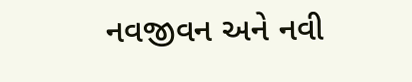નવજીવન અને નવી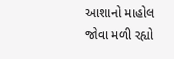આશાનો માહોલ જોવા મળી રહ્યો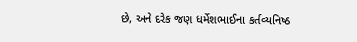છે, અને દરેક જણ ધર્મેશભાઈના કર્તવ્યનિષ્ઠ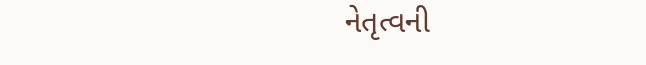નેતૃત્વની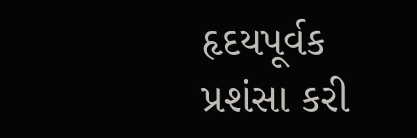હૃદયપૂર્વક પ્રશંસા કરી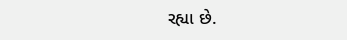રહ્યા છે.